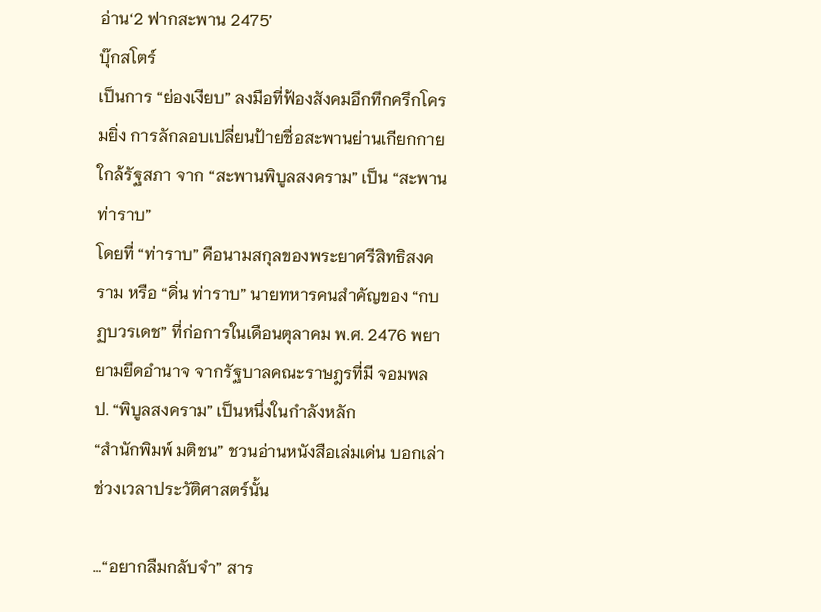อ่าน‘2 ฟากสะพาน 2475’
บุ๊กสโตร์
เป็นการ “ย่องเงียบ” ลงมือที่ฟ้องสังคมอึกทึกครึกโครมยิ่ง การลักลอบเปลี่ยนป้ายชื่อสะพานย่านเกียกกายใกล้รัฐสภา จาก “สะพานพิบูลสงคราม” เป็น “สะพานท่าราบ”
โดยที่ “ท่าราบ” คือนามสกุลของพระยาศรีสิทธิสงคราม หรือ “ดิ่น ท่าราบ” นายทหารคนสำคัญของ “กบฏบวรเดช” ที่ก่อการในเดือนตุลาคม พ.ศ. 2476 พยายามยึดอำนาจ จากรัฐบาลคณะราษฎรที่มี จอมพล ป. “พิบูลสงคราม” เป็นหนึ่งในกำลังหลัก
“สำนักพิมพ์ มติชน” ชวนอ่านหนังสือเล่มเด่น บอกเล่าช่วงเวลาประวัติศาสตร์นั้น

…“อยากลืมกลับจำ” สาร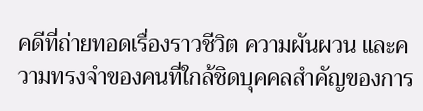คดีที่ถ่ายทอดเรื่องราวชีวิต ความผันผวน และความทรงจำของคนที่ใกล้ชิดบุคคลสำคัญของการ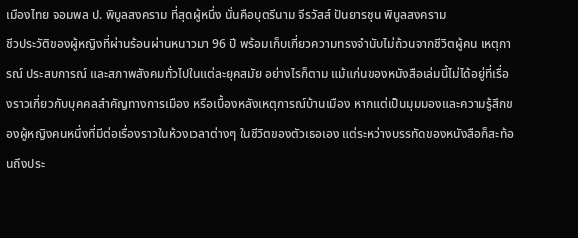เมืองไทย จอมพล ป. พิบูลสงคราม ที่สุดผู้หนึ่ง นั่นคือบุตรีนาม จีรวัสส์ ปันยารชุน พิบูลสงคราม
ชีวประวัติของผู้หญิงที่ผ่านร้อนผ่านหนาวมา 96 ปี พร้อมเก็บเกี่ยวความทรงจำนับไม่ถ้วนจากชีวิตผู้คน เหตุการณ์ ประสบการณ์ และสภาพสังคมทั่วไปในแต่ละยุคสมัย อย่างไรก็ตาม แม้แก่นของหนังสือเล่มนี้ไม่ได้อยู่ที่เรื่องราวเกี่ยวกับบุคคลสำคัญทางการเมือง หรือเบื้องหลังเหตุการณ์บ้านเมือง หากแต่เป็นมุมมองและความรู้สึกของผู้หญิงคนหนึ่งที่มีต่อเรื่องราวในห้วงเวลาต่างๆ ในชีวิตของตัวเธอเอง แต่ระหว่างบรรทัดของหนังสือก็สะท้อนถึงประ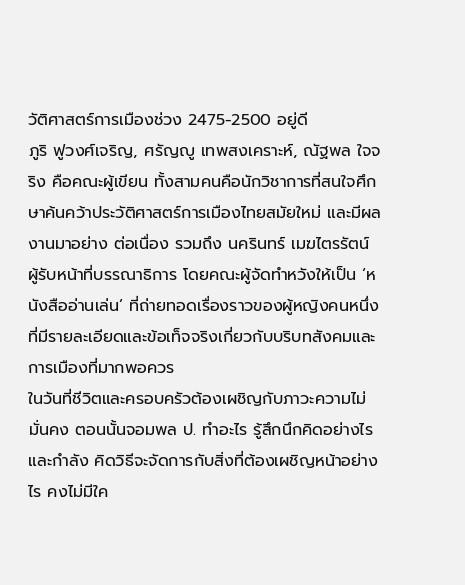วัติศาสตร์การเมืองช่วง 2475-2500 อยู่ดี
ภูริ ฟูวงศ์เจริญ, ศรัญญู เทพสงเคราะห์, ณัฐพล ใจจริง คือคณะผู้เขียน ทั้งสามคนคือนักวิชาการที่สนใจศึกษาค้นคว้าประวัติศาสตร์การเมืองไทยสมัยใหม่ และมีผลงานมาอย่าง ต่อเนื่อง รวมถึง นครินทร์ เมฆไตรรัตน์ ผู้รับหน้าที่บรรณาธิการ โดยคณะผู้จัดทำหวังให้เป็น ‘หนังสืออ่านเล่น’ ที่ถ่ายทอดเรื่องราวของผู้หญิงคนหนึ่งที่มีรายละเอียดและข้อเท็จจริงเกี่ยวกับบริบทสังคมและการเมืองที่มากพอควร
ในวันที่ชีวิตและครอบครัวต้องเผชิญกับภาวะความไม่มั่นคง ตอนนั้นจอมพล ป. ทำอะไร รู้สึกนึกคิดอย่างไร และกำลัง คิดวิธีจะจัดการกับสิ่งที่ต้องเผชิญหน้าอย่างไร คงไม่มีใค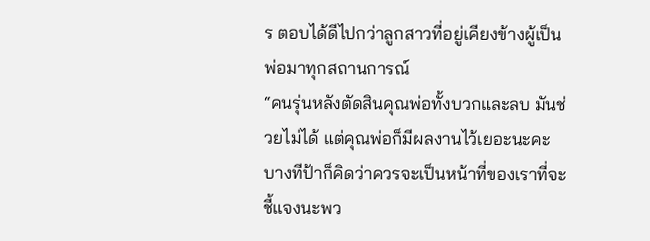ร ตอบได้ดีไปกว่าลูกสาวที่อยู่เคียงข้างผู้เป็นพ่อมาทุกสถานการณ์
“คนรุ่นหลังตัดสินคุณพ่อทั้งบวกและลบ มันช่วยไม่ได้ แต่คุณพ่อก็มีผลงานไว้เยอะนะคะ บางทีป้าก็คิดว่าควรจะเป็นหน้าที่ของเราที่จะชี้แจงนะพว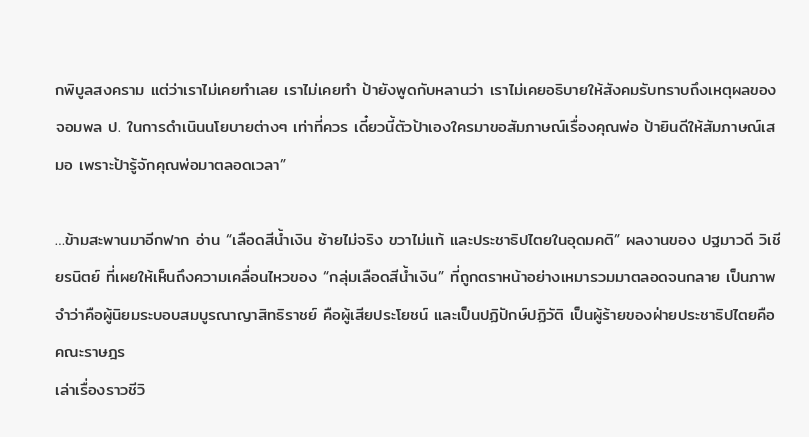กพิบูลสงคราม แต่ว่าเราไม่เคยทำเลย เราไม่เคยทำ ป้ายังพูดกับหลานว่า เราไม่เคยอธิบายให้สังคมรับทราบถึงเหตุผลของ จอมพล ป. ในการดำเนินนโยบายต่างๆ เท่าที่ควร เดี๋ยวนี้ตัวป้าเองใครมาขอสัมภาษณ์เรื่องคุณพ่อ ป้ายินดีให้สัมภาษณ์เสมอ เพราะป้ารู้จักคุณพ่อมาตลอดเวลา”

…ข้ามสะพานมาอีกฟาก อ่าน “เลือดสีน้ำเงิน ซ้ายไม่จริง ขวาไม่แท้ และประชาธิปไตยในอุดมคติ” ผลงานของ ปฐมาวดี วิเชียรนิตย์ ที่เผยให้เห็นถึงความเคลื่อนไหวของ “กลุ่มเลือดสีน้ำเงิน” ที่ถูกตราหน้าอย่างเหมารวมมาตลอดจนกลาย เป็นภาพจำว่าคือผู้นิยมระบอบสมบูรณาญาสิทธิราชย์ คือผู้เสียประโยชน์ และเป็นปฏิปักษ์ปฏิวัติ เป็นผู้ร้ายของฝ่ายประชาธิปไตยคือคณะราษฎร
เล่าเรื่องราวชีวิ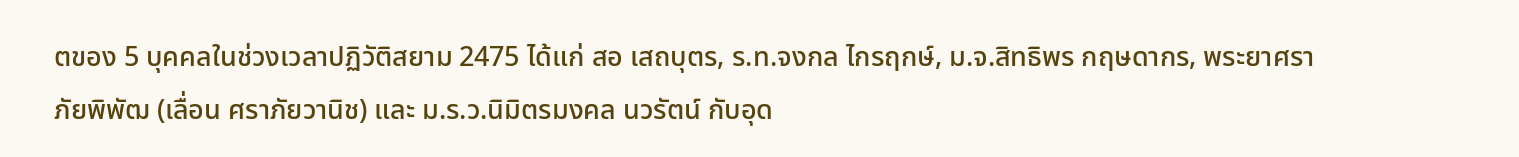ตของ 5 บุคคลในช่วงเวลาปฏิวัติสยาม 2475 ได้แก่ สอ เสถบุตร, ร.ท.จงกล ไกรฤกษ์, ม.จ.สิทธิพร กฤษดากร, พระยาศราภัยพิพัฒ (เลื่อน ศราภัยวานิช) และ ม.ร.ว.นิมิตรมงคล นวรัตน์ กับอุด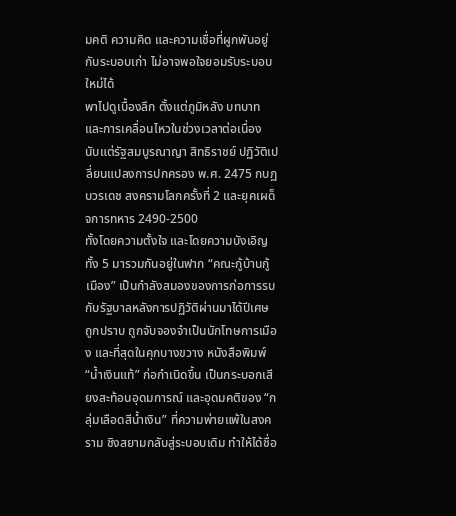มคติ ความคิด และความเชื่อที่ผูกพันอยู่กับระบอบเก่า ไม่อาจพอใจยอมรับระบอบใหม่ได้
พาไปดูเบื้องลึก ตั้งแต่ภูมิหลัง บทบาท และการเคลื่อนไหวในช่วงเวลาต่อเนื่อง นับแต่รัฐสมบูรณาญา สิทธิราชย์ ปฏิวัติเปลี่ยนแปลงการปกครอง พ.ศ. 2475 กบฏบวรเดช สงครามโลกครั้งที่ 2 และยุคเผด็จการทหาร 2490-2500
ทั้งโดยความตั้งใจ และโดยความบังเอิญ ทั้ง 5 มารวมกันอยู่ในฟาก “คณะกู้บ้านกู้เมือง” เป็นกำลังสมองของการก่อการรบ กับรัฐบาลหลังการปฏิวัติผ่านมาได้ปีเศษ ถูกปราบ ถูกจับจองจำเป็นนักโทษการเมือง และที่สุดในคุกบางขวาง หนังสือพิมพ์ “น้ำเงินแท้” ก่อกำเนิดขึ้น เป็นกระบอกเสียงสะท้อนอุดมการณ์ และอุดมคติของ “กลุ่มเลือดสีน้ำเงิน” ที่ความพ่ายแพ้ในสงคราม ชิงสยามกลับสู่ระบอบเดิม ทำให้ได้ชื่อ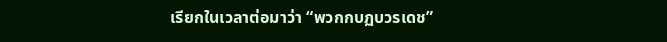เรียกในเวลาต่อมาว่า “พวกกบฏบวรเดช”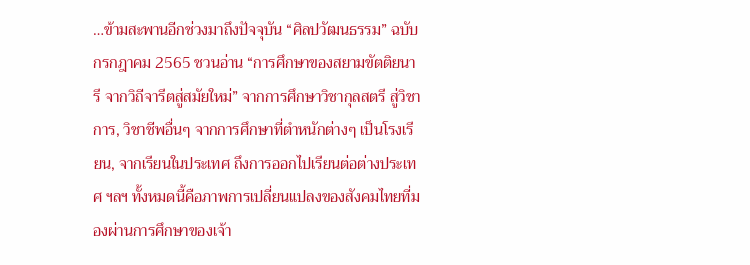…ข้ามสะพานอีกช่วงมาถึงปัจจุบัน “ศิลปวัฒนธรรม” ฉบับกรกฎาคม 2565 ชวนอ่าน “การศึกษาของสยามขัตติยนารี จากวิถีจารีตสู่สมัยใหม่” จากการศึกษาวิชากุลสตรี สู่วิชาการ, วิชาชีพอื่นๆ จากการศึกษาที่ตำหนักต่างๆ เป็นโรงเรียน, จากเรียนในประเทศ ถึงการออกไปเรียนต่อต่างประเทศ ฯลฯ ทั้งหมดนี้คือภาพการเปลี่ยนแปลงของสังคมไทยที่มองผ่านการศึกษาของเจ้า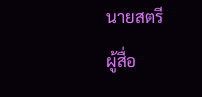นายสตรี
ผู้สื่อ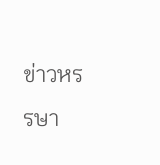ข่าวหรรษา